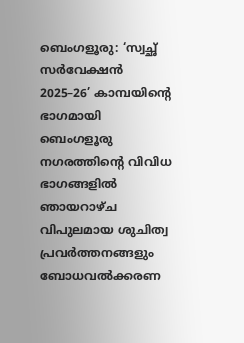ബെംഗളൂരു: ‘സ്വച്ഛ് സർവേക്ഷൻ 2025–26’ കാമ്പയിന്റെ ഭാഗമായി ബെംഗളൂരു നഗരത്തിന്റെ വിവിധ ഭാഗങ്ങളിൽ ഞായറാഴ്ച വിപുലമായ ശുചിത്വ പ്രവർത്തനങ്ങളും ബോധവൽക്കരണ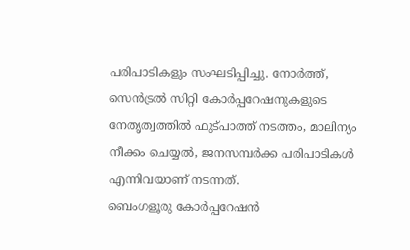പരിപാടികളും സംഘടിപ്പിച്ചു. നോർത്ത്, സെൻട്രൽ സിറ്റി കോർപ്പറേഷനുകളുടെ നേതൃത്വത്തിൽ ഫുട്പാത്ത് നടത്തം, മാലിന്യം നീക്കം ചെയ്യൽ, ജനസമ്പർക്ക പരിപാടികൾ എന്നിവയാണ് നടന്നത്.
ബെംഗളൂരു കോർപ്പറേഷൻ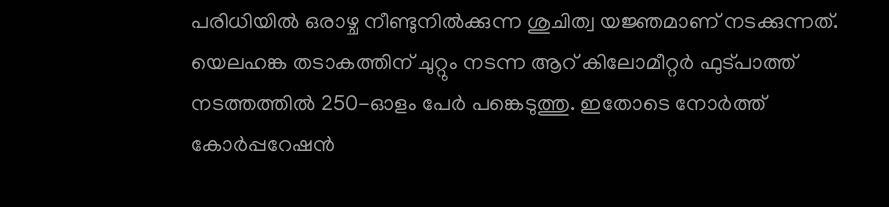പരിധിയിൽ ഒരാഴ്ച നീണ്ടുനിൽക്കുന്ന ശുചിത്വ യജ്ഞമാണ് നടക്കുന്നത്. യെലഹങ്ക തടാകത്തിന് ചുറ്റും നടന്ന ആറ് കിലോമീറ്റർ ഫുട്പാത്ത് നടത്തത്തിൽ 250-ഓളം പേർ പങ്കെടുത്തു. ഇതോടെ നോർത്ത് കോർപ്പറേഷൻ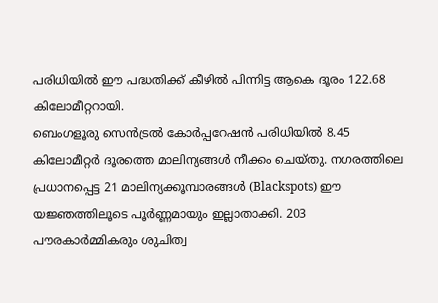പരിധിയിൽ ഈ പദ്ധതിക്ക് കീഴിൽ പിന്നിട്ട ആകെ ദൂരം 122.68 കിലോമീറ്ററായി.
ബെംഗളൂരു സെൻട്രൽ കോർപ്പറേഷൻ പരിധിയിൽ 8.45 കിലോമീറ്റർ ദൂരത്തെ മാലിന്യങ്ങൾ നീക്കം ചെയ്തു. നഗരത്തിലെ പ്രധാനപ്പെട്ട 21 മാലിന്യക്കൂമ്പാരങ്ങൾ (Blackspots) ഈ യജ്ഞത്തിലൂടെ പൂർണ്ണമായും ഇല്ലാതാക്കി. 203 പൗരകാർമ്മികരും ശുചിത്വ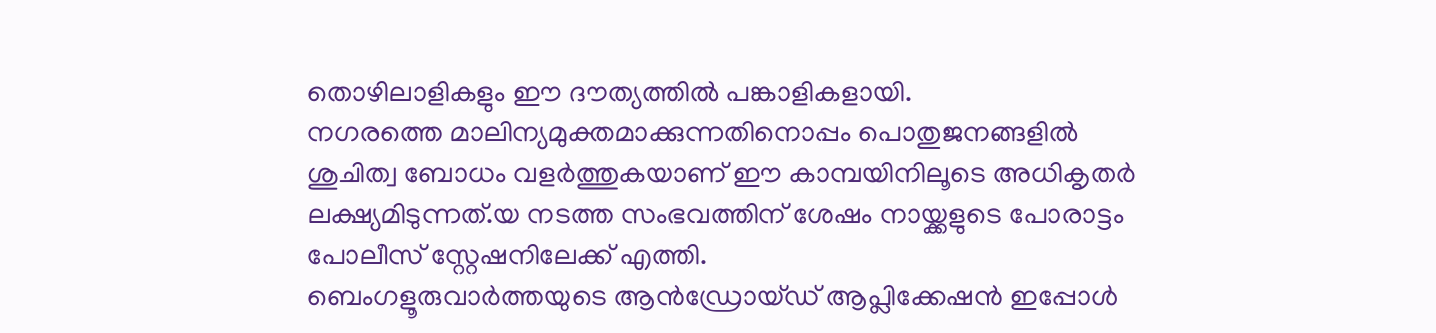തൊഴിലാളികളും ഈ ദൗത്യത്തിൽ പങ്കാളികളായി.
നഗരത്തെ മാലിന്യമുക്തമാക്കുന്നതിനൊപ്പം പൊതുജനങ്ങളിൽ ശുചിത്വ ബോധം വളർത്തുകയാണ് ഈ കാമ്പയിനിലൂടെ അധികൃതർ ലക്ഷ്യമിടുന്നത്.യ നടത്ത സംഭവത്തിന് ശേഷം നായ്ക്കളുടെ പോരാട്ടം പോലീസ് സ്റ്റേഷനിലേക്ക് എത്തി.
ബെംഗളൂരുവാർത്തയുടെ ആൻഡ്രോയ്ഡ് ആപ്ലിക്കേഷൻ ഇപ്പോൾ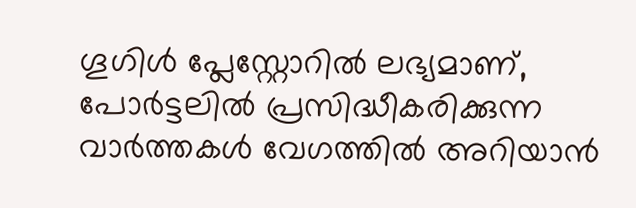ഗൂഗിൾ പ്ലേസ്റ്റോറിൽ ലഭ്യമാണ്, പോർട്ടലിൽ പ്രസിദ്ധീകരിക്കുന്ന വാർത്തകൾ വേഗത്തിൽ അറിയാൻ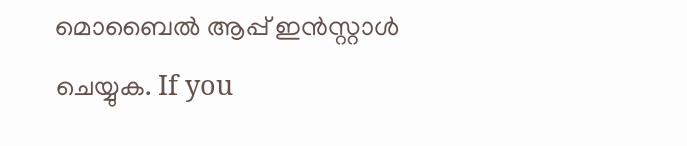മൊബൈൽ ആപ്പ് ഇൻസ്റ്റാൾ ചെയ്യുക. If you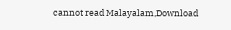cannot read Malayalam,Download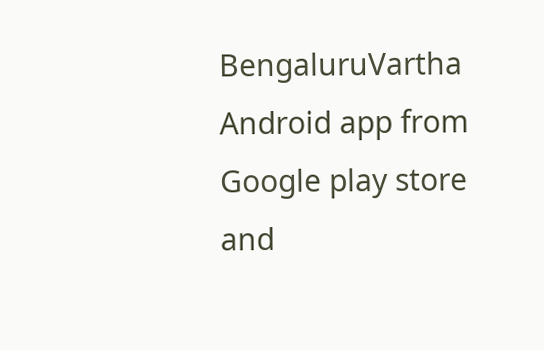BengaluruVartha Android app from Google play store and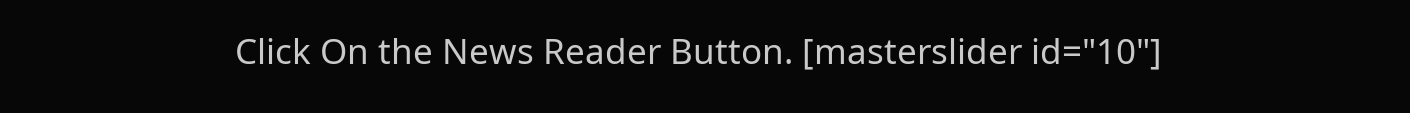Click On the News Reader Button. [masterslider id="10"]